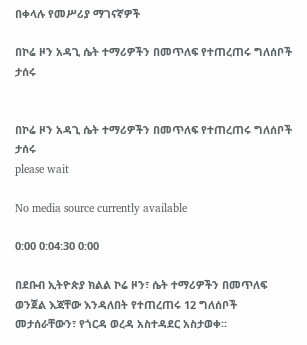በቀላሉ የመሥሪያ ማገናኛዎች

በኮሬ ዞን አዳጊ ሴት ተማሪዎችን በመጥለፍ የተጠረጠሩ ግለሰቦች ታሰሩ


በኮሬ ዞን አዳጊ ሴት ተማሪዎችን በመጥለፍ የተጠረጠሩ ግለሰቦች ታሰሩ
please wait

No media source currently available

0:00 0:04:30 0:00

በደቡብ ኢትዮጵያ ክልል ኮሬ ዞን፣ ሴት ተማሪዎችን በመጥለፍ ወንጀል እጃቸው እንዳለበት የተጠረጠሩ 12 ግለሰቦች መታሰራቸውን፣ የጎርዳ ወረዳ አስተዳደር አስታወቀ፡፡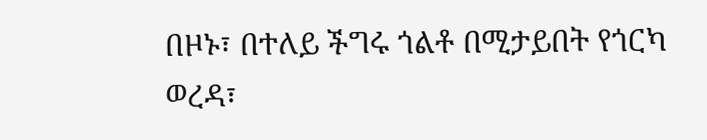በዞኑ፣ በተለይ ችግሩ ጎልቶ በሚታይበት የጎርካ ወረዳ፣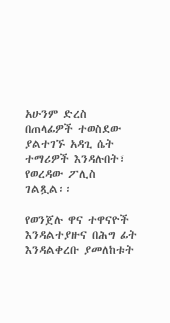አሁንም ድረስ በጠላፊዎች ተወስደው ያልተገኙ አዳጊ ሴት ተማሪዎች እንዳሉበት፣ የወረዳው ፖሊስ ገልጿል፡፡

የወንጀሉ ዋና ተዋናዮች እንዳልተያዙና በሕግ ፊት እንዳልቀረቡ ያመለከቱት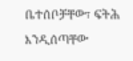ቤተሰቦቻቸው፣ ፍትሕ እንዲሰጣቸው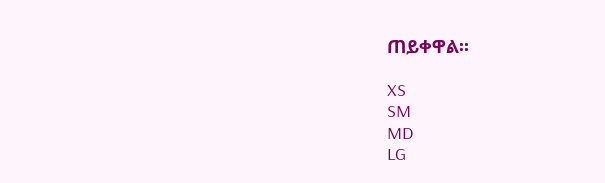ጠይቀዋል።

XS
SM
MD
LG